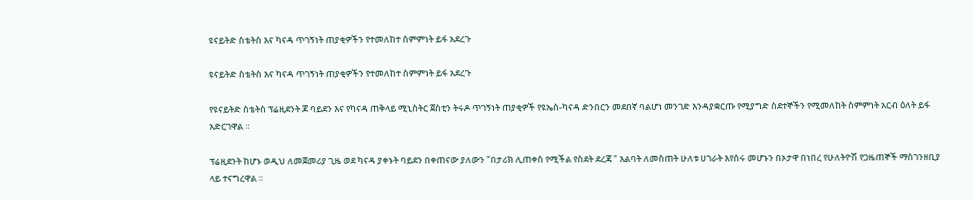ዩናይትድ ስቴትስ እና ካናዳ ጥገኝነት ጠያቂዎችን የተመለከተ ስምምነት ይፋ አደረጉ

ዩናይትድ ስቴትስ እና ካናዳ ጥገኝነት ጠያቂዎችን የተመለከተ ስምምነት ይፋ አደረጉ

የዩናይትድ ስቴትስ ፕሬዚደንት ጆ ባይደን እና የካናዳ ጠቅላይ ሚኒስትር ጀስቲን ትሩዶ ጥገኝነት ጠያቂዎች የዩኤስ-ካናዳ ድንበርን መደበኛ ባልሆነ መንገድ እንዳያቋርጡ የሚያግድ ስደተኞችን የሚመለከት ስምምነት አርብ ዕለት ይፋ አድርገዋል ።

ፕሬዚደንት ከሆኑ ወዲህ ለመጀመሪያ ጊዜ ወደ ካናዳ ያቀኑት ባይደን በቀጠናው ያለውን "በታሪክ ሊጠቀስ የሚችል የስደት ደረጃ " እልባት ለመስጠት ሁለቱ ሀገራት እየሰሩ መሆኑን በኦታዋ በነበረ የሁለትዮሽ የጋዜጠኞች ማስገንዘቢያ ላይ ተናግረዋል ።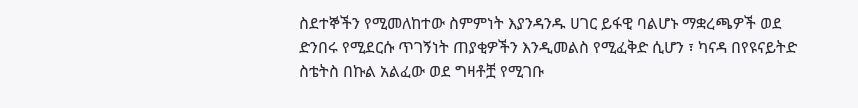ስደተኞችን የሚመለከተው ስምምነት እያንዳንዱ ሀገር ይፋዊ ባልሆኑ ማቋረጫዎች ወደ ድንበሩ የሚደርሱ ጥገኝነት ጠያቂዎችን እንዲመልስ የሚፈቅድ ሲሆን ፣ ካናዳ በየዩናይትድ ስቴትስ በኩል አልፈው ወደ ግዛቶቿ የሚገቡ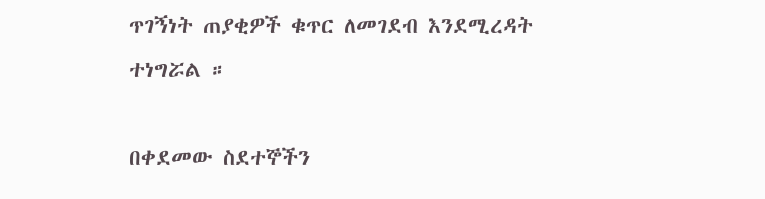ጥገኝነት ጠያቂዎች ቁጥር ለመገደብ እንደሚረዳት ተነግሯል ።

በቀደመው ስደተኞችን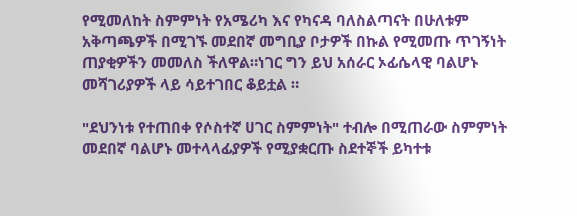የሚመለከት ስምምነት የአሜሪካ እና የካናዳ ባለስልጣናት በሁለቱም አቅጣጫዎች በሚገኙ መደበኛ መግቢያ ቦታዎች በኩል የሚመጡ ጥገኝነት ጠያቂዎችን መመለስ ችለዋል።ነገር ግን ይህ አሰራር ኦፊሴላዊ ባልሆኑ መሻገሪያዎች ላይ ሳይተገበር ቆይቷል ።

"ደህንነቱ የተጠበቀ የሶስተኛ ሀገር ስምምነት" ተብሎ በሚጠራው ስምምነት መደበኛ ባልሆኑ መተላላፊያዎች የሚያቋርጡ ስደተኞች ይካተቱ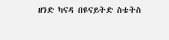ዘንድ ካናዳ በዩናይትድ ስቴትስ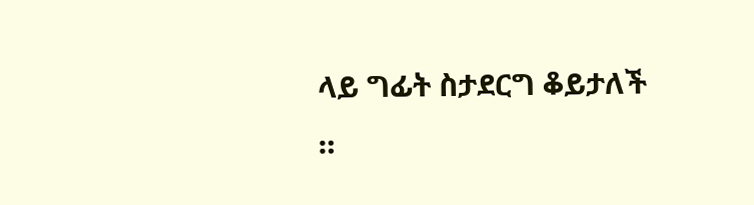ላይ ግፊት ስታደርግ ቆይታለች ።